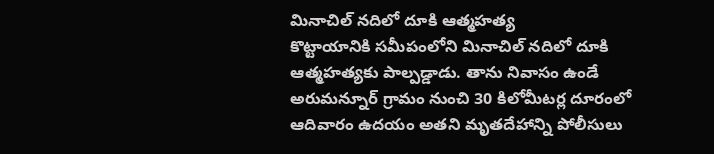మినాచిల్ నదిలో దూకి ఆత్మహత్య
కొట్టాయానికి సమీపంలోని మినాచిల్ నదిలో దూకి ఆత్మహత్యకు పాల్పడ్డాడు. తాను నివాసం ఉండే అరుమన్నూర్ గ్రామం నుంచి 30 కిలోమీటర్ల దూరంలో ఆదివారం ఉదయం అతని మృతదేహాన్ని పోలీసులు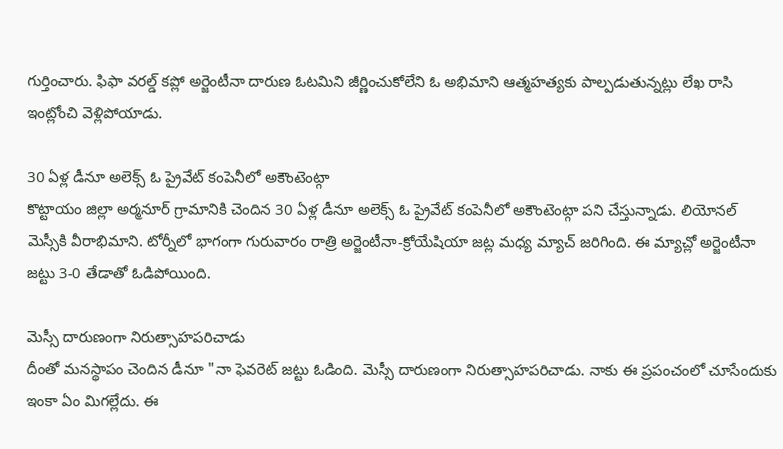గుర్తించారు. ఫిఫా వరల్డ్ కప్లో అర్జెంటీనా దారుణ ఓటమిని జీర్ణించుకోలేని ఓ అభిమాని ఆత్మహత్యకు పాల్పడుతున్నట్లు లేఖ రాసి ఇంట్లోంచి వెళ్లిపోయాడు.

30 ఏళ్ల డీనూ అలెక్స్ ఓ ప్రైవేట్ కంపెనీలో అకౌంటెంట్గా
కొట్టాయం జిల్లా అర్మనూర్ గ్రామానికి చెందిన 30 ఏళ్ల డీనూ అలెక్స్ ఓ ప్రైవేట్ కంపెనీలో అకౌంటెంట్గా పని చేస్తున్నాడు. లియోనల్ మెస్సీకి వీరాభిమాని. టోర్నీలో భాగంగా గురువారం రాత్రి అర్జెంటీనా-క్రోయేషియా జట్ల మధ్య మ్యాచ్ జరిగింది. ఈ మ్యాచ్లో అర్జెంటీనా జట్టు 3-0 తేడాతో ఓడిపోయింది.

మెస్సీ దారుణంగా నిరుత్సాహపరిచాడు
దీంతో మనస్థాపం చెందిన డీనూ "నా ఫెవరెట్ జట్టు ఓడింది. మెస్సీ దారుణంగా నిరుత్సాహపరిచాడు. నాకు ఈ ప్రపంచంలో చూసేందుకు ఇంకా ఏం మిగల్లేదు. ఈ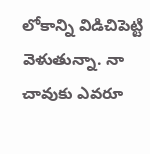లోకాన్ని విడిచిపెట్టి వెళుతున్నా. నా చావుకు ఎవరూ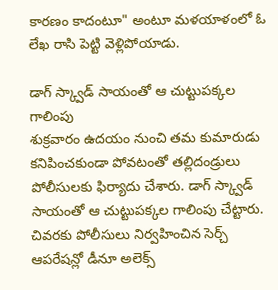కారణం కాదంటూ" అంటూ మళయాళంలో ఓ లేఖ రాసి పెట్టి వెళ్లిపోయాడు.

డాగ్ స్క్వాడ్ సాయంతో ఆ చుట్టుపక్కల గాలింపు
శుక్రవారం ఉదయం నుంచి తమ కుమారుడు కనిపించకుండా పోవటంతో తల్లిదండ్రులు పోలీసులకు ఫిర్యాదు చేశారు. డాగ్ స్క్వాడ్ సాయంతో ఆ చుట్టుపక్కల గాలింపు చేట్టారు. చివరకు పోలీసులు నిర్వహించిన సెర్చ్ ఆపరేషన్లో డీనూ అలెక్స్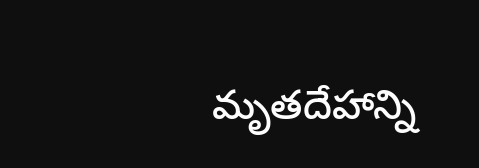మృతదేహాన్ని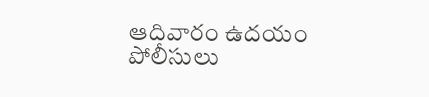ఆదివారం ఉదయం పోలీసులు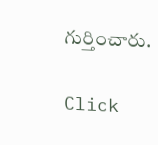గుర్తించారు.


Click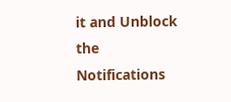it and Unblock the Notifications